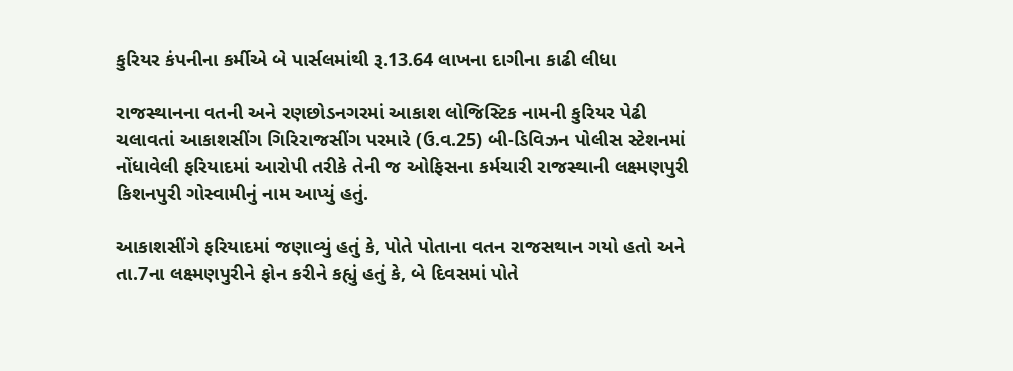કુરિયર કંપનીના કર્મીએ બે પાર્સલમાંથી રૂ.13.64 લાખના દાગીના કાઢી લીધા

રાજસ્થાનના વતની અને રણછોડનગરમાં આકાશ લોજિસ્ટિક નામની કુરિયર પેઢી ચલાવતાં આકાશસીંગ ગિરિરાજસીંગ પરમારે (ઉ.વ.25) બી-ડિવિઝન પોલીસ સ્ટેશનમાં નોંધાવેલી ફરિયાદમાં આરોપી તરીકે તેની જ ઓફિસના કર્મચારી રાજસ્થાની લક્ષ્મણપુરી કિશનપુરી ગોસ્વામીનું નામ આપ્યું હતું.

આકાશસીંગે ફરિયાદમાં જણાવ્યું હતું કે, પોતે પોતાના વતન રાજસથાન ગયો હતો અને તા.7ના લક્ષ્મણપુરીને ફોન કરીને કહ્યું હતું કે, બે દિવસમાં પોતે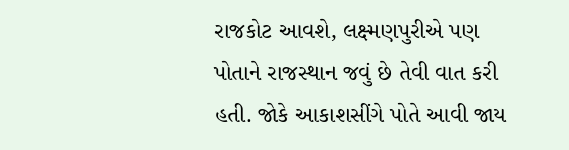રાજકોટ આવશે, લક્ષ્મણપુરીએ પણ પોતાને રાજસ્થાન જવું છે તેવી વાત કરી હતી. જોકે આકાશસીંગે પોતે આવી જાય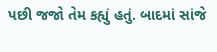પછી જજો તેમ કહ્યું હતું. બાદમાં સાંજે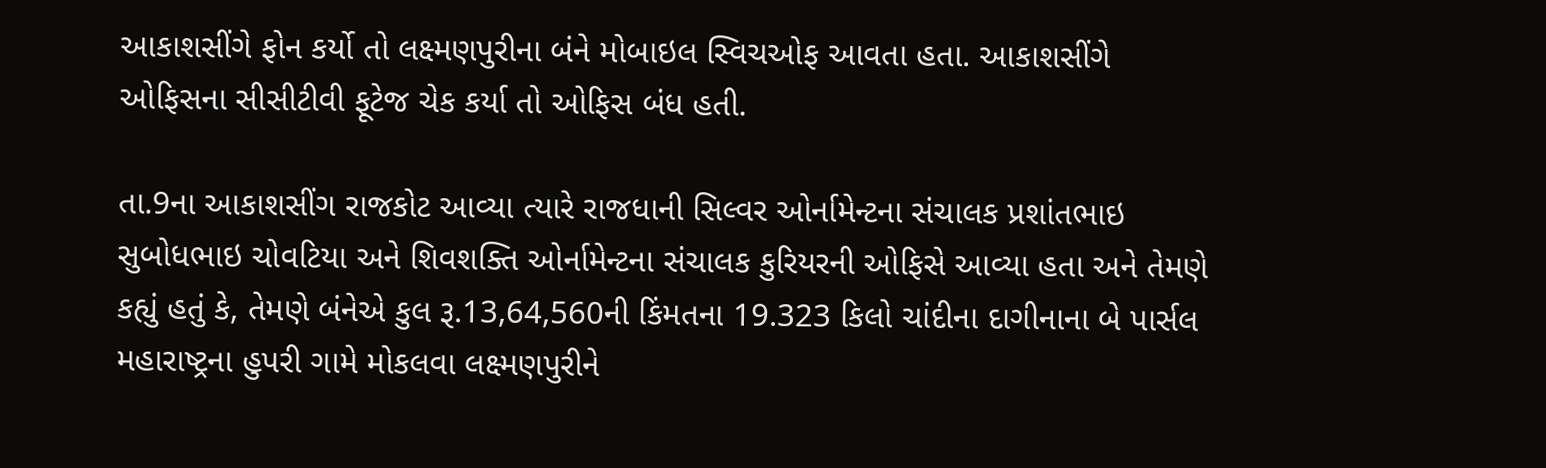આકાશસીંગે ફોન કર્યો તો લક્ષ્મણપુરીના બંને મોબાઇલ સ્વિચઓફ આવતા હતા. આકાશસીંગે ઓફિસના સીસીટીવી ફૂટેજ ચેક કર્યા તો ઓફિસ બંધ હતી.

તા.9ના આકાશસીંગ રાજકોટ આવ્યા ત્યારે રાજધાની સિલ્વર ઓર્નામેન્ટના સંચાલક પ્રશાંતભાઇ સુબોધભાઇ ચોવટિયા અને શિવશક્તિ ઓર્નામેન્ટના સંચાલક કુરિયરની ઓફિસે આવ્યા હતા અને તેમણે કહ્યું હતું કે, તેમણે બંનેએ કુલ રૂ.13,64,560ની કિંમતના 19.323 કિલો ચાંદીના દાગીનાના બે પાર્સલ મહારાષ્ટ્રના હુપરી ગામે મોકલવા લક્ષ્મણપુરીને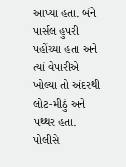આપ્યા હતા. બંને પાર્સલ હુપરી પહોંચ્યા હતા અને ત્યાં વેપારીએ ખોલ્યા તો અંદરથી લોટ-મીઠું અને પથ્થર હતા. પોલીસે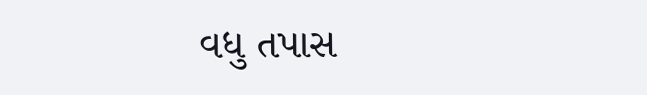વધુ તપાસ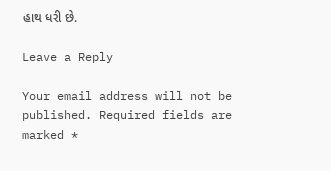હાથ ધરી છે.

Leave a Reply

Your email address will not be published. Required fields are marked *